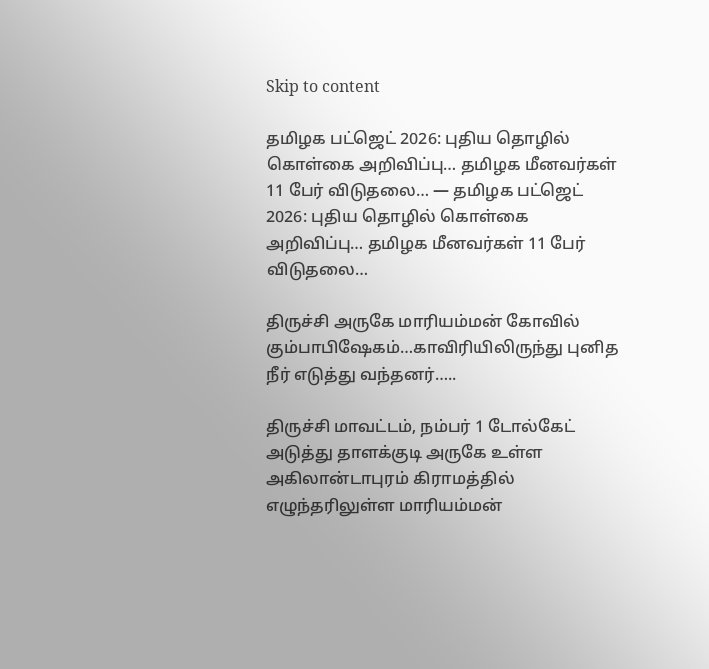Skip to content

தமிழக பட்ஜெட் 2026: புதிய தொழில் கொள்கை அறிவிப்பு… தமிழக மீனவர்கள் 11 பேர் விடுதலை… — தமிழக பட்ஜெட் 2026: புதிய தொழில் கொள்கை அறிவிப்பு… தமிழக மீனவர்கள் 11 பேர் விடுதலை…

திருச்சி அருகே மாரியம்மன் கோவில் கும்பாபிஷேகம்…காவிரியிலிருந்து புனித நீர் எடுத்து வந்தனர்…..

திருச்சி மாவட்டம், நம்பர் 1 டோல்கேட் அடுத்து தாளக்குடி அருகே உள்ள அகிலான்டாபுரம் கிராமத்தில் எழுந்தரிலுள்ள மாரியம்மன்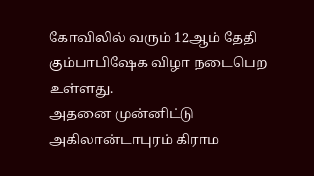கோவிலில் வரும் 12ஆம் தேதி கும்பாபிஷேக விழா நடைபெற உள்ளது.
அதனை முன்னிட்டு அகிலான்டாபுரம் கிராம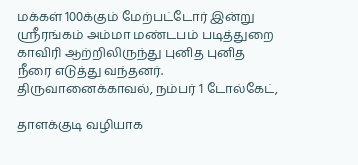மக்கள் 100க்கும் மேற்பட்டோர் இன்று ஸ்ரீரங்கம் அம்மா மண்டபம் படித்துறை காவிரி ஆற்றிலிருந்து புனித புனித நீரை எடுத்து வந்தனர். திருவானைக்காவல், நம்பர் 1 டோல்கேட்,

தாளக்குடி வழியாக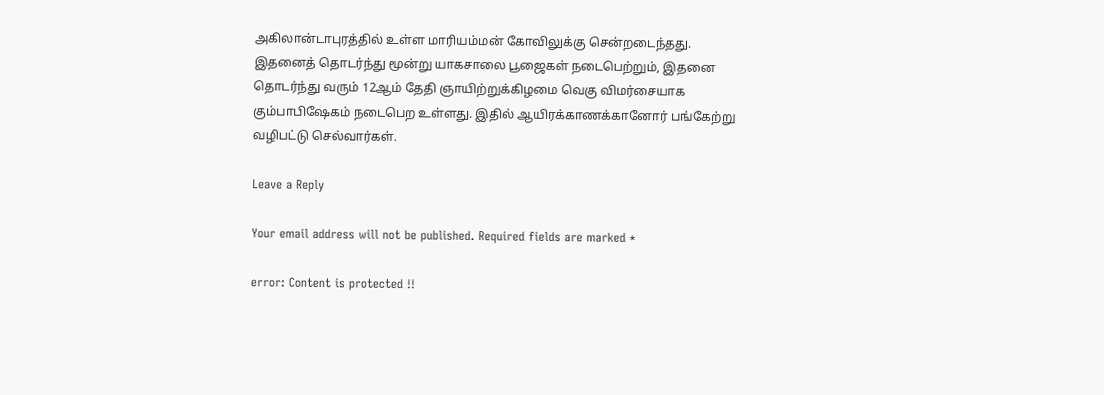அகிலான்டாபுரத்தில் உள்ள மாரியம்மன் கோவிலுக்கு சென்றடைந்தது.
இதனைத் தொடர்ந்து மூன்று யாகசாலை பூஜைகள் நடைபெற்றும், இதனை தொடர்ந்து வரும் 12ஆம் தேதி ஞாயிற்றுக்கிழமை வெகு விமர்சையாக கும்பாபிஷேகம் நடைபெற உள்ளது. இதில் ஆயிரக்காணக்கானோர் பங்கேற்று வழிபட்டு செல்வார்கள்.

Leave a Reply

Your email address will not be published. Required fields are marked *

error: Content is protected !!